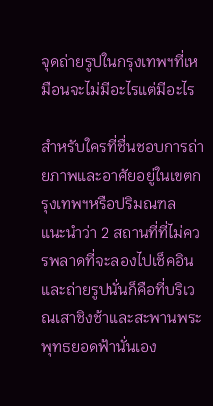จุดถ่ายรูปในกรุงเทพฯที่เหมือนจะไม่มีอะไรแต่มีอะไร

สำหรับใครที่ชื่นชอบการถ่ายภาพและอาศัยอยู่ในเขตกรุงเทพฯหรือปริมณฑล  แนะนำว่า 2 สถานที่ที่ไม่ควรพลาดที่จะลองไปเช็คอินและถ่ายรูปนั่นก็คือที่บริเวณเสาชิงช้าและสะพานพระพุทธยอดฟ้านั่นเอง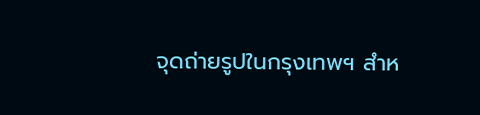จุดถ่ายรูปในกรุงเทพฯ สำห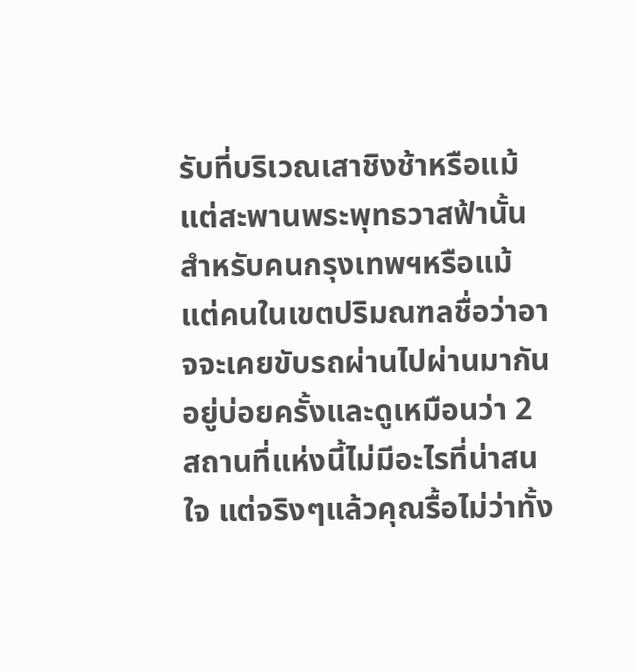รับที่บริเวณเสาชิงช้าหรือแม้แต่สะพานพระพุทธวาสฟ้านั้นสำหรับคนกรุงเทพฯหรือแม้แต่คนในเขตปริมณฑลชื่อว่าอาจจะเคยขับรถผ่านไปผ่านมากันอยู่บ่อยครั้งและดูเหมือนว่า 2 สถานที่แห่งนี้ไม่มีอะไรที่น่าสนใจ แต่จริงๆแล้วคุณรื้อไม่ว่าทั้ง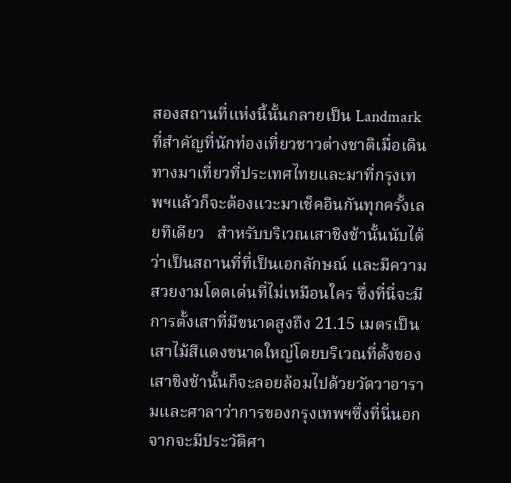สองสถานที่แห่งนี้นั้นกลายเป็น Landmark ที่สำคัญที่นักท่องเที่ยวชาวต่างชาติเมื่อเดินทางมาเที่ยวที่ประเทศไทยและมาที่กรุงเทพฯแล้วก็จะต้องแวะมาเช็คอินกันทุกครั้งเลยทีเดียว   สำหรับบริเวณเสาชิงช้านั้นนับได้ว่าเป็นสถานที่ที่เป็นเอกลักษณ์ และมีความสวยงามโดดเด่นที่ไม่เหมือนใคร ซึ่งที่นี่จะมีการตั้งเสาที่มีขนาดสูงถึง 21.15 เมตรเป็นเสาไม้สีแดงขนาดใหญ่โดยบริเวณที่ตั้งของเสาชิงช้านั้นก็จะลอยล้อมไปด้วยวัดวาอารามและศาลาว่าการของกรุงเทพฯซึ่งที่นี่นอกจากจะมีประวัติศา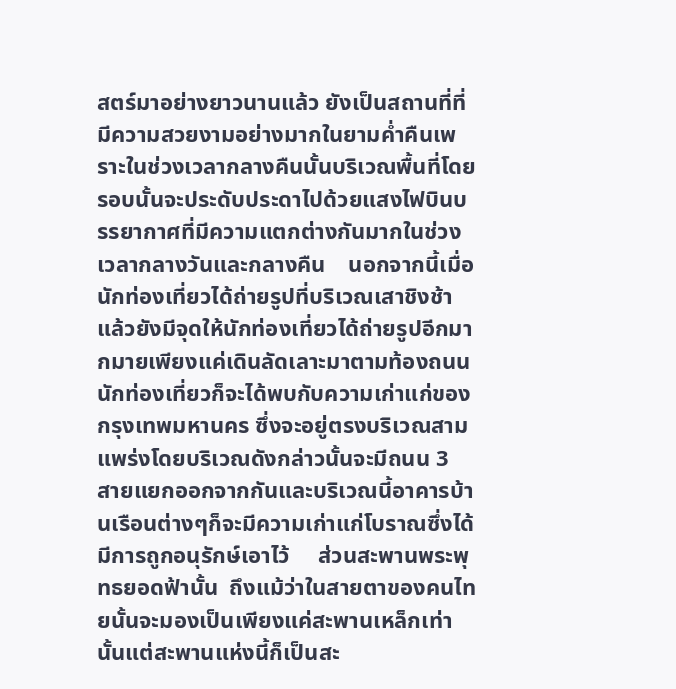สตร์มาอย่างยาวนานแล้ว ยังเป็นสถานที่ที่มีความสวยงามอย่างมากในยามค่ำคืนเพราะในช่วงเวลากลางคืนนั้นบริเวณพื้นที่โดยรอบนั้นจะประดับประดาไปด้วยแสงไฟบินบรรยากาศที่มีความแตกต่างกันมากในช่วงเวลากลางวันและกลางคืน    นอกจากนี้เมื่อนักท่องเที่ยวได้ถ่ายรูปที่บริเวณเสาชิงช้าแล้วยังมีจุดให้นักท่องเที่ยวได้ถ่ายรูปอีกมากมายเพียงแค่เดินลัดเลาะมาตามท้องถนนนักท่องเที่ยวก็จะได้พบกับความเก่าแก่ของกรุงเทพมหานคร ซึ่งจะอยู่ตรงบริเวณสามแพร่งโดยบริเวณดังกล่าวนั้นจะมีถนน 3 สายแยกออกจากกันและบริเวณนี้อาคารบ้านเรือนต่างๆก็จะมีความเก่าแก่โบราณซึ่งได้มีการถูกอนุรักษ์เอาไว้     ส่วนสะพานพระพุทธยอดฟ้านั้น  ถึงแม้ว่าในสายตาของคนไทยนั้นจะมองเป็นเพียงแค่สะพานเหล็กเท่านั้นแต่สะพานแห่งนี้ก็เป็นสะ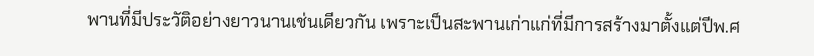พานที่มีประวัติอย่างยาวนานเช่นเดียวกัน เพราะเป็นสะพานเก่าแก่ที่มีการสร้างมาตั้งแต่ปีพ.ศ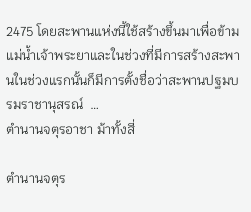2475 โดยสะพานแห่งนี้ใช้สร้างขึ้นมาเพื่อข้ามแม่น้ำเจ้าพระยาและในช่วงที่มีการสร้างสะพานในช่วงแรกนั้นก็มีการตั้งชื่อว่าสะพานปฐมบรมราชานุสรณ์  …
ตำนานจตุรอาชา ม้าทั้งสี่

ตำนานจตุร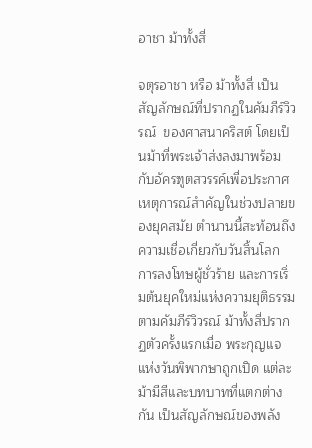อาชา ม้าทั้งสี่

จตุรอาชา หรือ ม้าทั้งสี่ เป็นสัญลักษณ์ที่ปรากฏในคัมภีร์วิวรณ์  ของศาสนาคริสต์ โดยเป็นม้าที่พระเจ้าส่งลงมาพร้อมกับอัครฑูตสวรรค์เพื่อประกาศเหตุการณ์สำคัญในช่วงปลายของยุคสมัย ตำนานนี้สะท้อนถึงความเชื่อเกี่ยวกับวันสิ้นโลก การลงโทษผู้ชั่วร้าย และการเริ่มต้นยุคใหม่แห่งความยุติธรรม   ตามคัมภีร์วิวรณ์ ม้าทั้งสี่ปรากฏตัวครั้งแรกเมื่อ พระกุญแจแห่งวันพิพากษาถูกเปิด แต่ละม้ามีสีและบทบาทที่แตกต่างกัน เป็นสัญลักษณ์ของพลัง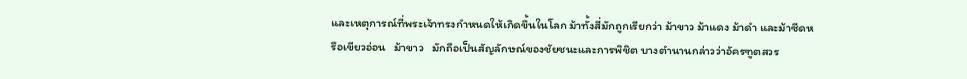และเหตุการณ์ที่พระเจ้าทรงกำหนดให้เกิดขึ้นในโลก ม้าทั้งสี่มักถูกเรียกว่า ม้าขาว ม้าแดง ม้าดำ และม้าซีดหรือเขียวอ่อน   ม้าขาว   มักถือเป็นสัญลักษณ์ของชัยชนะและการพิชิต บางตำนานกล่าวว่าอัครฑูตสวร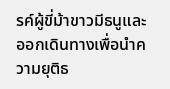รค์ผู้ขี่ม้าขาวมีธนูและออกเดินทางเพื่อนำความยุติธ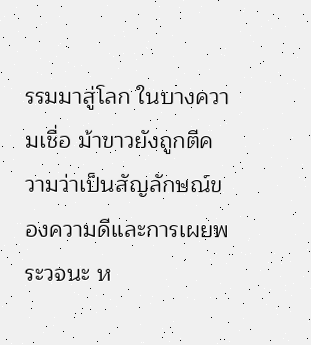รรมมาสู่โลก ในบางความเชื่อ ม้าขาวยังถูกตีความว่าเป็นสัญลักษณ์ของความดีและการเผยพระวจนะ ห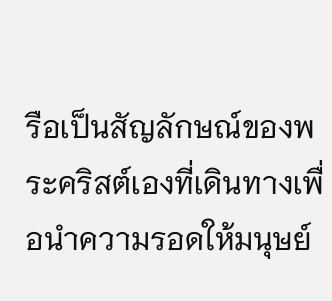รือเป็นสัญลักษณ์ของพระคริสต์เองที่เดินทางเพื่อนำความรอดให้มนุษย์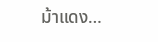ม้าแดง…